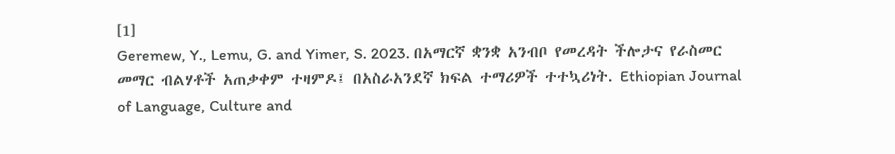[1]
Geremew, Y., Lemu, G. and Yimer, S. 2023. በአማርኛ ቋንቋ አንብቦ የመረዳት ችሎታና የራስመር መማር ብልሃቶች አጠቃቀም ተዛምዶ፤ በአስራአንደኛ ክፍል ተማሪዎች ተተኳሪነት. Ethiopian Journal of Language, Culture and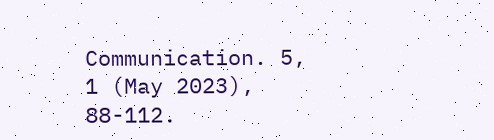Communication. 5, 1 (May 2023), 88-112.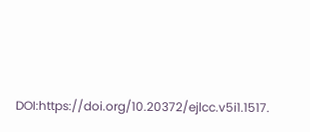DOI:https://doi.org/10.20372/ejlcc.v5i1.1517.